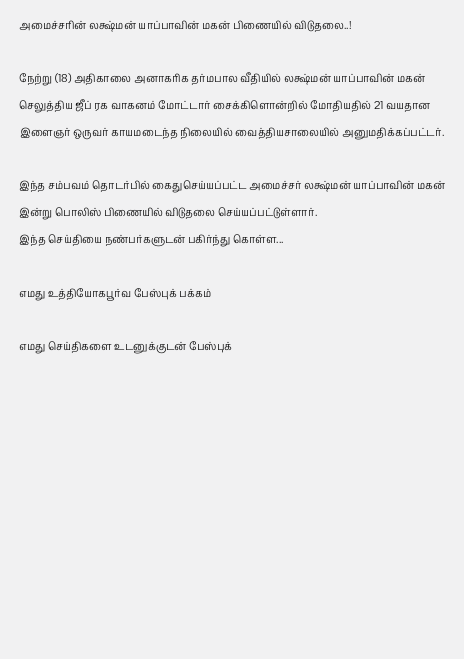அமைச்சரின் லக்ஷ்மன் யாப்பாவின் மகன் பிணையில் விடுதலை..!

நேற்று (18) அதிகாலை அனாகரிக தர்மபால வீதியில் லக்ஷ்மன் யாப்பாவின் மகன் செலுத்திய ஜீப் ரக வாகனம் மோட்டார் சைக்கிளொன்றில் மோதியதில் 21 வயதான இளைஞர் ஒருவர் காயமடைந்த நிலையில் வைத்தியசாலையில் அனுமதிக்கப்பட்டர்.

இந்த சம்பவம் தொடர்பில் கைதுசெய்யப்பட்ட அமைச்சர் லக்ஷ்மன் யாப்பாவின் மகன் இன்று பொலிஸ் பிணையில் விடுதலை செய்யப்பட்டுள்ளார்.
இந்த செய்தியை நண்பர்களுடன் பகிர்ந்து கொள்ள...

எமது உத்தியோகபூர்வ பேஸ்புக் பக்கம்

எமது செய்திகளை உடனுக்குடன் பேஸ்புக்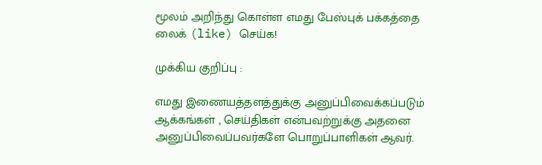மூலம் அறிந்து கொள்ள எமது பேஸ்புக் பக்கத்தை லைக் (like) செய்க!

முக்கிய குறிப்பு :

எமது இணையத்தளத்துக்கு அனுப்பிவைக்கப்படும் ஆக்கங்கள் , செய்திகள் என்பவற்றுக்கு அதனை அனுப்பிவைப்பவர்களே பொறுப்பாளிகள் ஆவர்.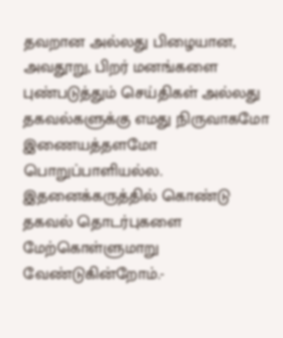தவறான அல்லது பிழையான, அவதூறு, பிறர் மனங்களை புண்படுத்தும் செய்திகள் அல்லது தகவல்களுக்கு எமது நிருவாகமோ இணையத்தளமோ பொறுப்பாளியல்ல. இதனைக்கருத்தில் கொண்டு தகவல் தொடர்புகளை மேற்கொள்ளுமாறு வேண்டுகின்றோம்.-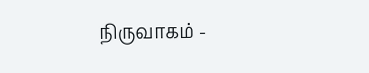நிருவாகம் -